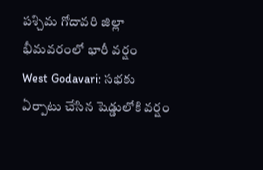పశ్చిమ గోదావరి జిల్లా భీమవరంలో భారీ వర్షం
West Godavari: సభకు ఏర్పాటు చేసిన షెడ్డులోకి వర్షం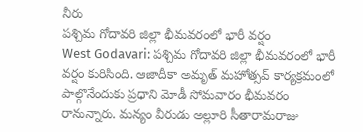నీరు
పశ్చిమ గోదావరి జిల్లా భీమవరంలో భారీ వర్షం
West Godavari: పశ్చిమ గోదావరి జిల్లా భీమవరంలో భారీ వర్షం కురిసింది. ఆజాదీకా అమృత్ మహోత్సవ్ కార్యక్రమంలో పాల్గొనేందుకు ప్రధాని మోడీ సోమవారం భీమవరం రానున్నారు. మన్యం వీరుడు అల్లూరి సీతారామరాజు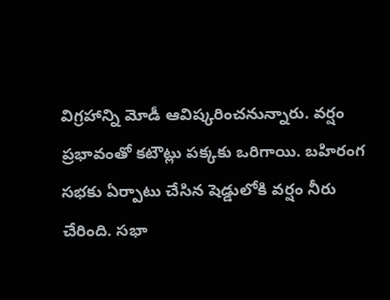విగ్రహాన్ని మోడీ ఆవిష్కరించనున్నారు. వర్షం ప్రభావంతో కటౌట్లు పక్కకు ఒరిగాయి. బహిరంగ సభకు ఏర్పాటు చేసిన షెడ్డులోకి వర్షం నీరు చేరింది. సభా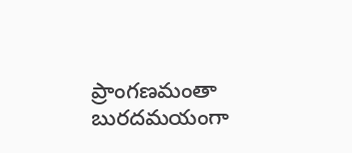ప్రాంగణమంతా బురదమయంగా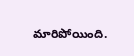మారిపోయింది.